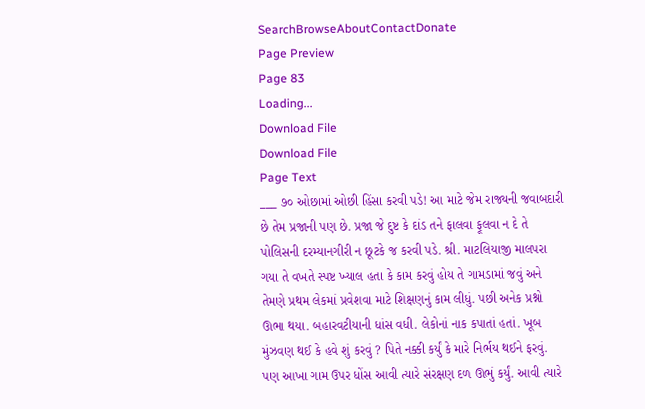SearchBrowseAboutContactDonate
Page Preview
Page 83
Loading...
Download File
Download File
Page Text
___ ૭૦ ઓછામાં ઓછી હિંસા કરવી પડે! આ માટે જેમ રાજ્યની જવાબદારી છે તેમ પ્રજાની પણ છે. પ્રજા જે દુષ્ટ કે દાંડ તને ફાલવા ફૂલવા ન દે તે પોલિસની દરમ્યાનગીરી ન છૂટકે જ કરવી પડે. શ્રી. માટલિયાજી માલપરા ગયા તે વખતે સ્પષ્ટ ખ્યાલ હતા કે કામ કરવું હોય તે ગામડામાં જવું અને તેમણે પ્રથમ લેકમાં પ્રવેશવા માટે શિક્ષણનું કામ લીધું. પછી અનેક પ્રશ્નો ઊભા થયા. બહારવટીયાની ધાંસ વધી. લેકોનાં નાક કપાતાં હતાં. ખૂબ મુંઝવણ થઈ કે હવે શું કરવું ? પિતે નક્કી કર્યું કે મારે નિર્ભય થઈને ફરવું. પણ આખા ગામ ઉપર ધોંસ આવી ત્યારે સંરક્ષણ દળ ઊભું કર્યું. આવી ત્યારે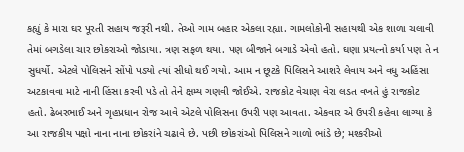કહ્યું કે મારા ઘર પૂરતી સહાય જરૂરી નથી. તેઓ ગામ બહાર એકલા રહ્યા. ગામલોકોની સહાયથી એક શાળા ચલાવી તેમાં બગડેલા ચાર છોકરાઓ જોડાયા. ત્રણ સફળ થયા. પણ બીજાને બગાડે એવો હતો. ઘણા પ્રયત્નો કર્યા પણ તે ન સુધર્યો. એટલે પોલિસને સોંપો પડ્યો ત્યાં સીધો થઈ ગયો. આમ ન છૂટકે પિલિસને આશરે લેવાય અને વધુ અહિંસા અટકાવવા માટે નાની હિંસા કરવી પડે તો તેને ક્ષમ્ય ગણવી જોઈએ. રાજકોટ વેચાણ વેરા લડત વખતે હું રાજકોટ હતો. ઢેબરભાઈ અને ગૃહપ્રધાન રોજ આવે એટલે પોલિસના ઉપરી પણ આવતા. એકવાર એ ઉપરી કહેવા લાગ્યા કે આ રાજકીય પક્ષો નાના નાના છોકરાંને ચઢાવે છે. પછી છોકરાંઓ પિલિસને ગાળો ભાંડે છે; મશ્કરીઓ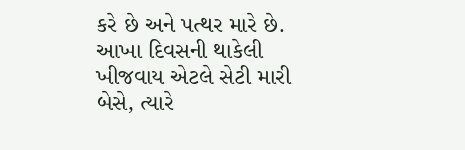કરે છે અને પત્થર મારે છે. આખા દિવસની થાકેલી ખીજવાય એટલે સેટી મારી બેસે, ત્યારે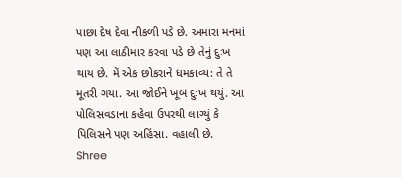પાછા દેષ દેવા નીકળી પડે છે. અમારા મનમાં પણ આ લાઠીમાર કરવા પડે છે તેનું દુઃખ થાય છે. મેં એક છોકરાને ધમકાવ્ય: તે તે મૂતરી ગયા. આ જોઈને ખૂબ દુઃખ થયું. આ પોલિસવડાના કહેવા ઉપરથી લાગ્યું કે પિલિસને પણ અહિંસા. વહાલી છે. Shree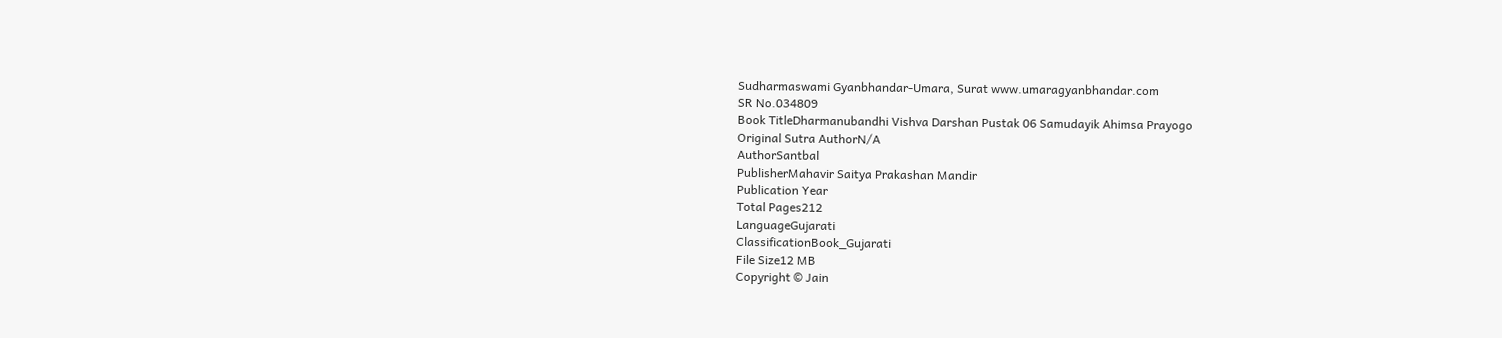Sudharmaswami Gyanbhandar-Umara, Surat www.umaragyanbhandar.com
SR No.034809
Book TitleDharmanubandhi Vishva Darshan Pustak 06 Samudayik Ahimsa Prayogo
Original Sutra AuthorN/A
AuthorSantbal
PublisherMahavir Saitya Prakashan Mandir
Publication Year
Total Pages212
LanguageGujarati
ClassificationBook_Gujarati
File Size12 MB
Copyright © Jain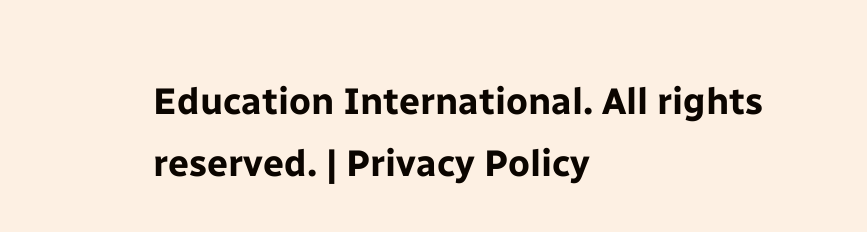Education International. All rights reserved. | Privacy Policy